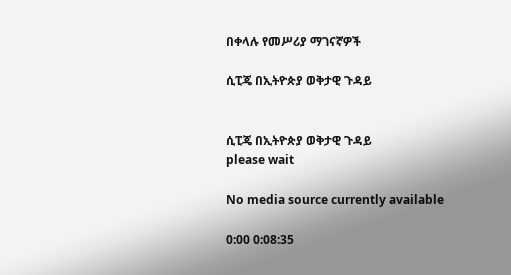በቀላሉ የመሥሪያ ማገናኛዎች

ሲፒጄ በኢትዮጵያ ወቅታዊ ጉዳይ


ሲፒጄ በኢትዮጵያ ወቅታዊ ጉዳይ
please wait

No media source currently available

0:00 0:08:35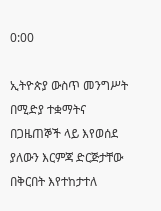0:00

ኢትዮጵያ ውስጥ መንግሥት በሚድያ ተቋማትና በጋዜጠኞች ላይ እየወሰደ ያለውን እርምጃ ድርጅታቸው በቅርበት እየተከታተለ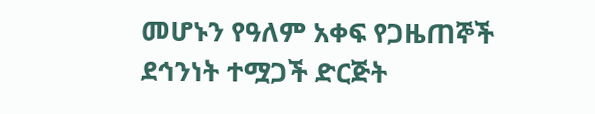መሆኑን የዓለም አቀፍ የጋዜጠኞች ደኅንነት ተሟጋች ድርጅት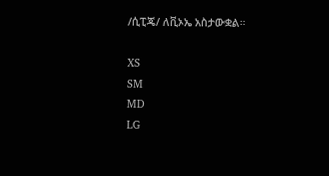/ሲፒጄ/ ለቪኦኤ አስታውቋል።

XS
SM
MD
LG